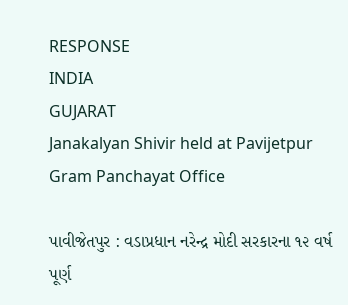RESPONSE
INDIA
GUJARAT
Janakalyan Shivir held at Pavijetpur Gram Panchayat Office

પાવીજેતપુર : વડાપ્રધાન નરેન્દ્ર મોદી સરકારના ૧૨ વર્ષ પૂર્ણ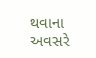થવાના અવસરે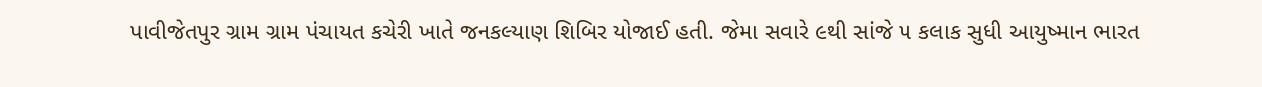પાવીજેતપુર ગ્રામ ગ્રામ પંચાયત કચેરી ખાતે જનકલ્યાણ શિબિર યોજાઈ હતી. જેમા સવારે ૯થી સાંજે ૫ કલાક સુધી આયુષ્માન ભારત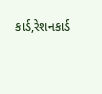કાર્ડ,રેશનકાર્ડ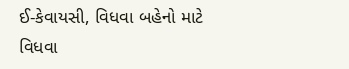ઈ-કેવાયસી, વિધવા બહેનો માટે વિધવા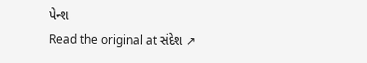પેન્શ
Read the original at સંદેશ ↗